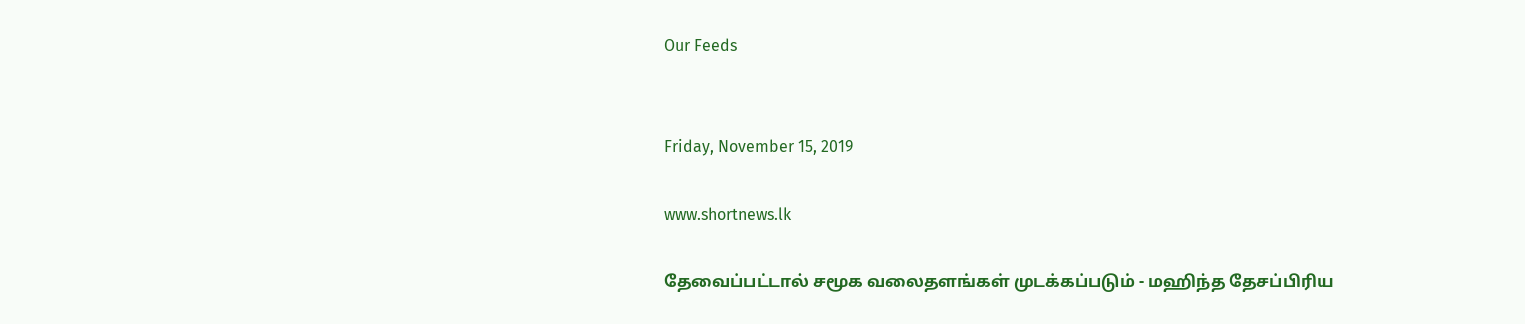Our Feeds


Friday, November 15, 2019

www.shortnews.lk

தேவைப்பட்டால் சமூக வலைதளங்கள் முடக்கப்படும் - மஹிந்த தேசப்பிரிய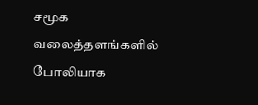சமூக வலைத்தளங்களில் போலியாக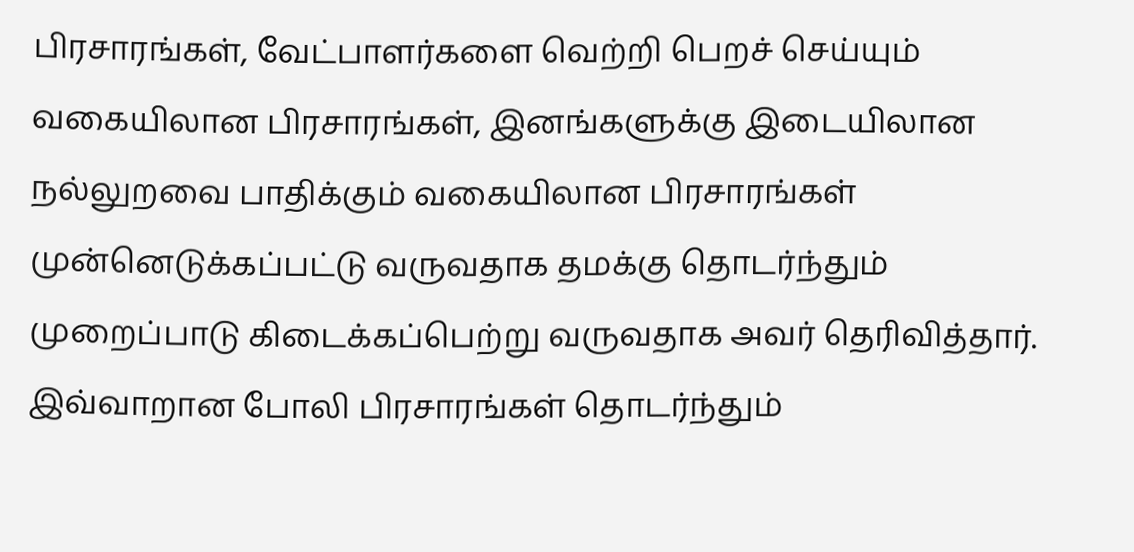பிரசாரங்கள், வேட்பாளர்களை வெற்றி பெறச் செய்யும் வகையிலான பிரசாரங்கள், இனங்களுக்கு இடையிலான நல்லுறவை பாதிக்கும் வகையிலான பிரசாரங்கள் முன்னெடுக்கப்பட்டு வருவதாக தமக்கு தொடர்ந்தும் முறைப்பாடு கிடைக்கப்பெற்று வருவதாக அவர் தெரிவித்தார்.
இவ்வாறான போலி பிரசாரங்கள் தொடர்ந்தும்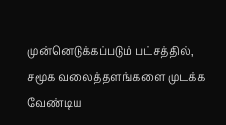முன்னெடுக்கப்படும் பட்சத்தில், சமூக வலைத்தளங்களை முடக்க வேண்டிய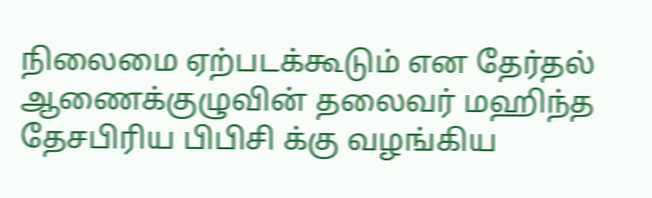நிலைமை ஏற்படக்கூடும் என தேர்தல் ஆணைக்குழுவின் தலைவர் மஹிந்த தேசபிரிய பிபிசி க்கு வழங்கிய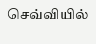செவ்வியில்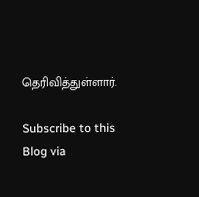தெரிவித்துள்ளார்.

Subscribe to this Blog via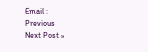Email :
Previous
Next Post »